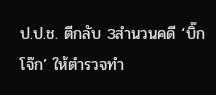ป.ป.ช. ตีกลับ 3สำนวนคดี ‘บิ๊กโจ๊ก’ ให้ตำรวจทำ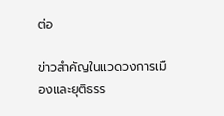ต่อ

ข่าวสำคัญในแวดวงการเมืองและยุติธรร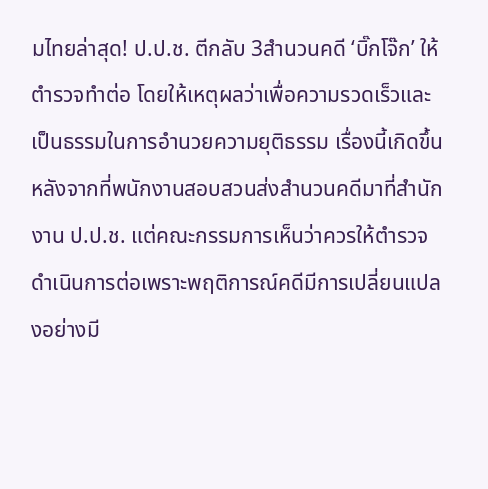มไทยล่าสุด! ป.ป.ช. ตีกลับ 3สำนวนคดี ‘บิ๊กโจ๊ก’ ให้ตำรวจทำต่อ โดยให้เหตุผลว่าเพื่อความรวดเร็วและเป็นธรรมในการอำนวยความยุติธรรม เรื่องนี้เกิดขึ้นหลังจากที่พนักงานสอบสวนส่งสำนวนคดีมาที่สำนักงาน ป.ป.ช. แต่คณะกรรมการเห็นว่าควรให้ตำรวจดำเนินการต่อเพราะพฤติการณ์คดีมีการเปลี่ยนแปลงอย่างมี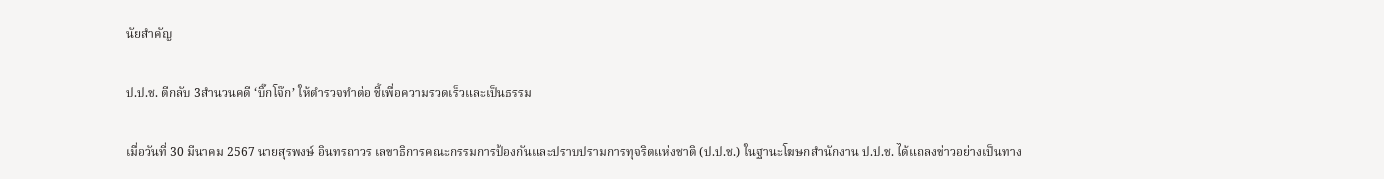นัยสำคัญ

ป.ป.ช. ตีกลับ 3สำนวนคดี ‘บิ๊กโจ๊ก’ ให้ตำรวจทำต่อ ชี้เพื่อความรวดเร็วและเป็นธรรม

เมื่อวันที่ 30 มีนาคม 2567 นายสุรพงษ์ อินทรถาวร เลขาธิการคณะกรรมการป้องกันและปราบปรามการทุจริตแห่งชาติ (ป.ป.ช.) ในฐานะโฆษกสำนักงาน ป.ป.ช. ได้แถลงข่าวอย่างเป็นทาง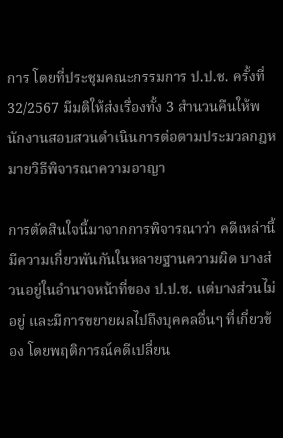การ โดยที่ประชุมคณะกรรมการ ป.ป.ช. ครั้งที่ 32/2567 มีมติให้ส่งเรื่องทั้ง 3 สำนวนคืนให้พนักงานสอบสวนดำเนินการต่อตามประมวลกฎหมายวิธีพิจารณาความอาญา

การตัดสินใจนี้มาจากการพิจารณาว่า คดีเหล่านี้มีความเกี่ยวพันกันในหลายฐานความผิด บางส่วนอยู่ในอำนาจหน้าที่ของ ป.ป.ช. แต่บางส่วนไม่อยู่ และมีการขยายผลไปถึงบุคคลอื่นๆ ที่เกี่ยวข้อง โดยพฤติการณ์คดีเปลี่ยน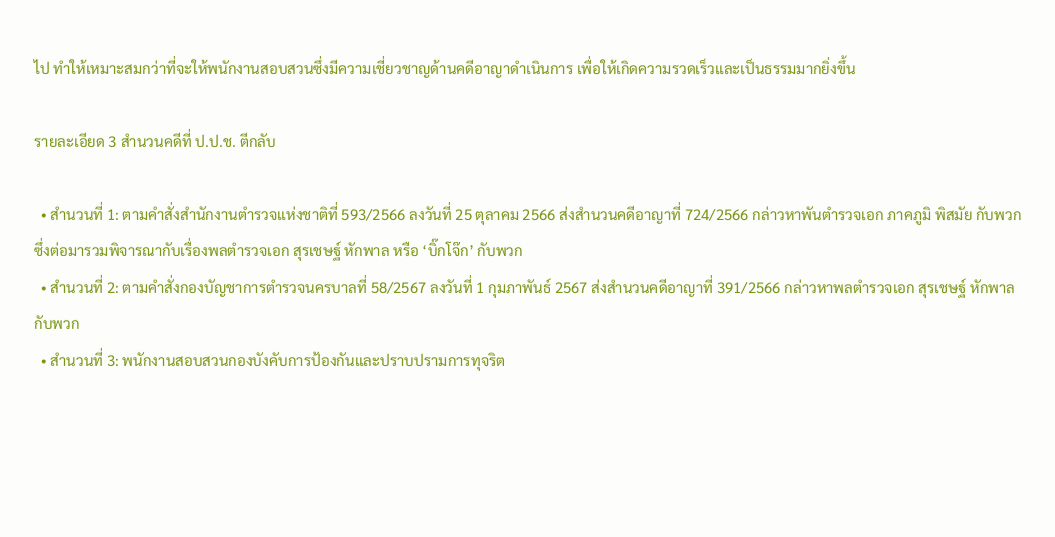ไป ทำให้เหมาะสมกว่าที่จะให้พนักงานสอบสวนซึ่งมีความเชี่ยวชาญด้านคดีอาญาดำเนินการ เพื่อให้เกิดความรวดเร็วและเป็นธรรมมากยิ่งขึ้น

รายละเอียด 3 สำนวนคดีที่ ป.ป.ช. ตีกลับ

  • สำนวนที่ 1: ตามคำสั่งสำนักงานตำรวจแห่งชาติที่ 593/2566 ลงวันที่ 25 ตุลาคม 2566 ส่งสำนวนคดีอาญาที่ 724/2566 กล่าวหาพันตำรวจเอก ภาคภูมิ พิสมัย กับพวก ซึ่งต่อมารวมพิจารณากับเรื่องพลตำรวจเอก สุรเชษฐ์ หักพาล หรือ ‘บิ๊กโจ๊ก’ กับพวก
  • สำนวนที่ 2: ตามคำสั่งกองบัญชาการตำรวจนครบาลที่ 58/2567 ลงวันที่ 1 กุมภาพันธ์ 2567 ส่งสำนวนคดีอาญาที่ 391/2566 กล่าวหาพลตำรวจเอก สุรเชษฐ์ หักพาล กับพวก
  • สำนวนที่ 3: พนักงานสอบสวนกองบังคับการป้องกันและปราบปรามการทุจริต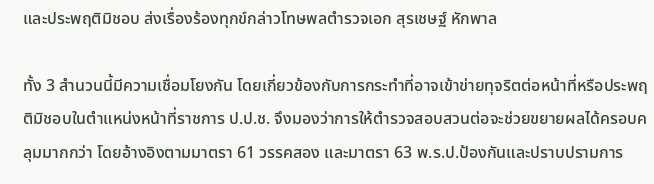และประพฤติมิชอบ ส่งเรื่องร้องทุกข์กล่าวโทษพลตำรวจเอก สุรเชษฐ์ หักพาล

ทั้ง 3 สำนวนนี้มีความเชื่อมโยงกัน โดยเกี่ยวข้องกับการกระทำที่อาจเข้าข่ายทุจริตต่อหน้าที่หรือประพฤติมิชอบในตำแหน่งหน้าที่ราชการ ป.ป.ช. จึงมองว่าการให้ตำรวจสอบสวนต่อจะช่วยขยายผลได้ครอบคลุมมากกว่า โดยอ้างอิงตามมาตรา 61 วรรคสอง และมาตรา 63 พ.ร.ป.ป้องกันและปราบปรามการ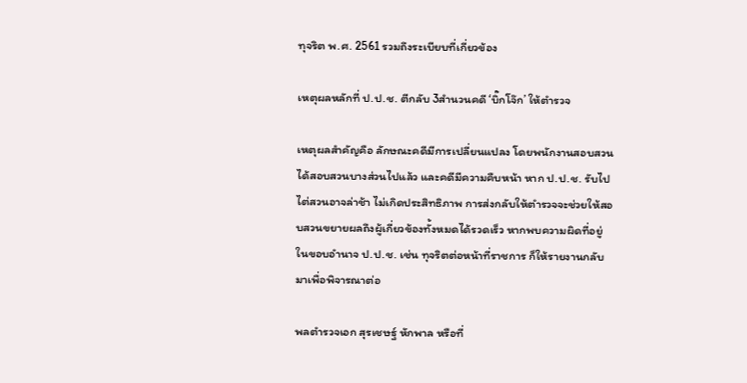ทุจริต พ.ศ. 2561 รวมถึงระเบียบที่เกี่ยวข้อง

เหตุผลหลักที่ ป.ป.ช. ตีกลับ 3สำนวนคดี ‘บิ๊กโจ๊ก’ ให้ตำรวจ

เหตุผลสำคัญคือ ลักษณะคดีมีการเปลี่ยนแปลง โดยพนักงานสอบสวนได้สอบสวนบางส่วนไปแล้ว และคดีมีความคืบหน้า หาก ป.ป.ช. รับไปไต่สวนอาจล่าช้า ไม่เกิดประสิทธิภาพ การส่งกลับให้ตำรวจจะช่วยให้สอบสวนขยายผลถึงผู้เกี่ยวข้องทั้งหมดได้รวดเร็ว หากพบความผิดที่อยู่ในขอบอำนาจ ป.ป.ช. เช่น ทุจริตต่อหน้าที่ราชการ ก็ให้รายงานกลับมาเพื่อพิจารณาต่อ

พลตำรวจเอก สุรเชษฐ์ หักพาล หรือที่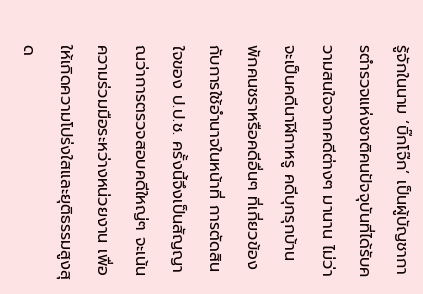รู้จักในนาม ‘บิ๊กโจ๊ก’ เป็นผู้บัญชาการตำรวจแห่งชาติคนปัจจุบันที่ได้รับความสนใจจากคดีต่างๆ มานาน ไม่ว่าจะเป็นคดีนาฬิกาหรู คดีบุกรุกบ้านพักคนชราหรือคดีอื่นๆ ที่เกี่ยวข้องกับการใช้อำนาจในหน้าที่ การตัดสินใจของ ป.ป.ช. ครั้งนี้จึงเป็นสัญญาณว่าการตรวจสอบคดีใหญ่ๆ จะเน้นความร่วมมือระหว่างหน่วยงาน เพื่อให้เกิดความโปร่งใสและยุติธรรมสูงสุด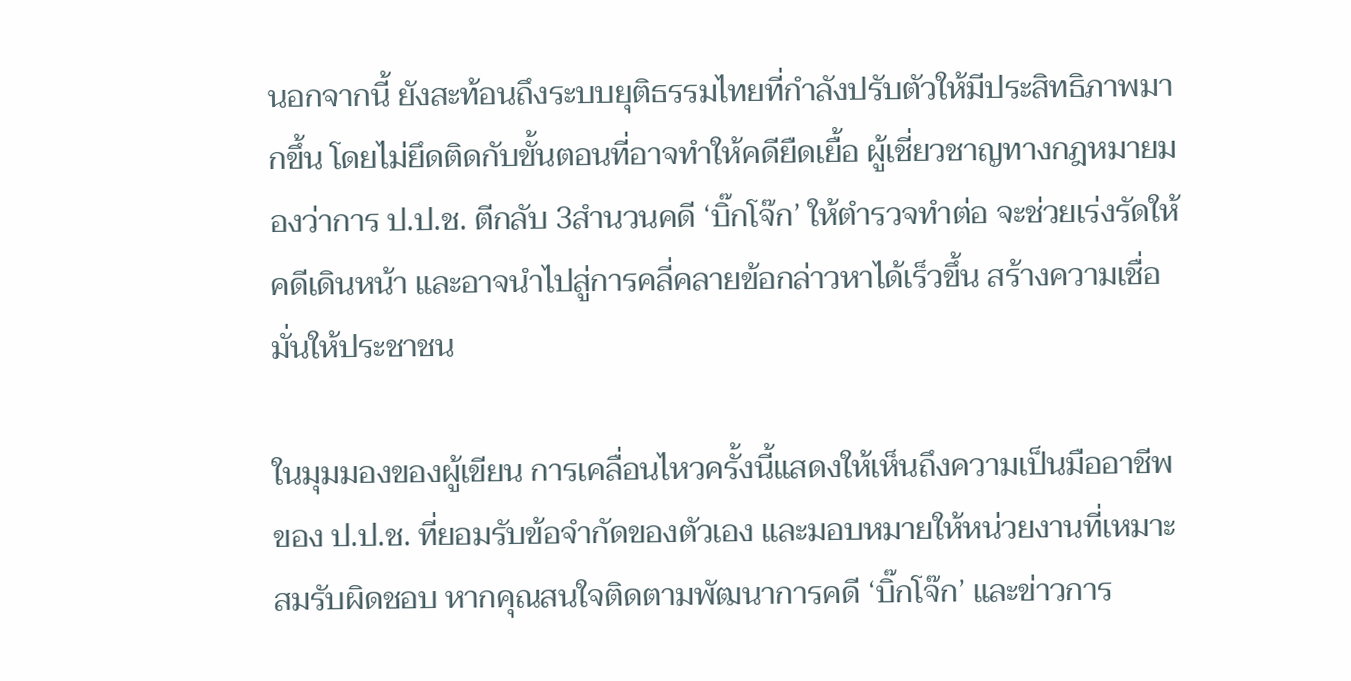นอกจากนี้ ยังสะท้อนถึงระบบยุติธรรมไทยที่กำลังปรับตัวให้มีประสิทธิภาพมากขึ้น โดยไม่ยึดติดกับขั้นตอนที่อาจทำให้คดียืดเยื้อ ผู้เชี่ยวชาญทางกฎหมายมองว่าการ ป.ป.ช. ตีกลับ 3สำนวนคดี ‘บิ๊กโจ๊ก’ ให้ตำรวจทำต่อ จะช่วยเร่งรัดให้คดีเดินหน้า และอาจนำไปสู่การคลี่คลายข้อกล่าวหาได้เร็วขึ้น สร้างความเชื่อมั่นให้ประชาชน

ในมุมมองของผู้เขียน การเคลื่อนไหวครั้งนี้แสดงให้เห็นถึงความเป็นมืออาชีพของ ป.ป.ช. ที่ยอมรับข้อจำกัดของตัวเอง และมอบหมายให้หน่วยงานที่เหมาะสมรับผิดชอบ หากคุณสนใจติดตามพัฒนาการคดี ‘บิ๊กโจ๊ก’ และข่าวการ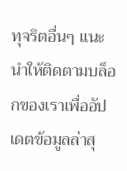ทุจริตอื่นๆ แนะนำให้ติดตามบล็อกของเราเพื่ออัปเดตข้อมูลล่าสุ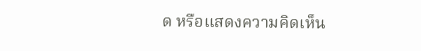ด หรือแสดงความคิดเห็น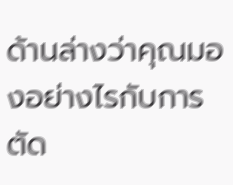ด้านล่างว่าคุณมองอย่างไรกับการตัด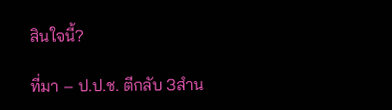สินใจนี้?

ที่มา – ป.ป.ช. ตีกลับ 3สำน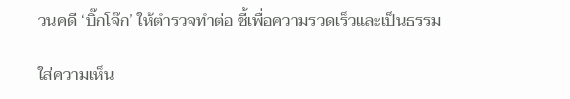วนคดี ‘บิ๊กโจ๊ก’ ให้ตำรวจทำต่อ ชี้เพื่อความรวดเร็วและเป็นธรรม

ใส่ความเห็น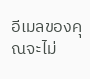อีเมลของคุณจะไม่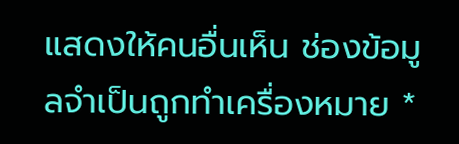แสดงให้คนอื่นเห็น ช่องข้อมูลจำเป็นถูกทำเครื่องหมาย *